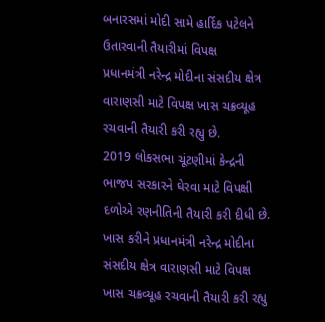બનારસમાં મોદી સામે હાર્દિક પટેલને ઉતારવાની તૈયારીમાં વિપક્ષ
પ્રધાનમંત્રી નરેન્દ્ર મોદીના સંસદીય ક્ષેત્ર વારાણસી માટે વિપક્ષ ખાસ ચક્રવ્યૂહ રચવાની તૈયારી કરી રહ્યુ છે.
2019 લોકસભા ચૂંટણીમાં કેન્દ્રની ભાજપ સરકારને ઘેરવા માટે વિપક્ષી દળોએ રણનીતિની તૈયારી કરી દીધી છે. ખાસ કરીને પ્રધાનમંત્રી નરેન્દ્ર મોદીના સંસદીય ક્ષેત્ર વારાણસી માટે વિપક્ષ ખાસ ચક્રવ્યૂહ રચવાની તૈયારી કરી રહ્યુ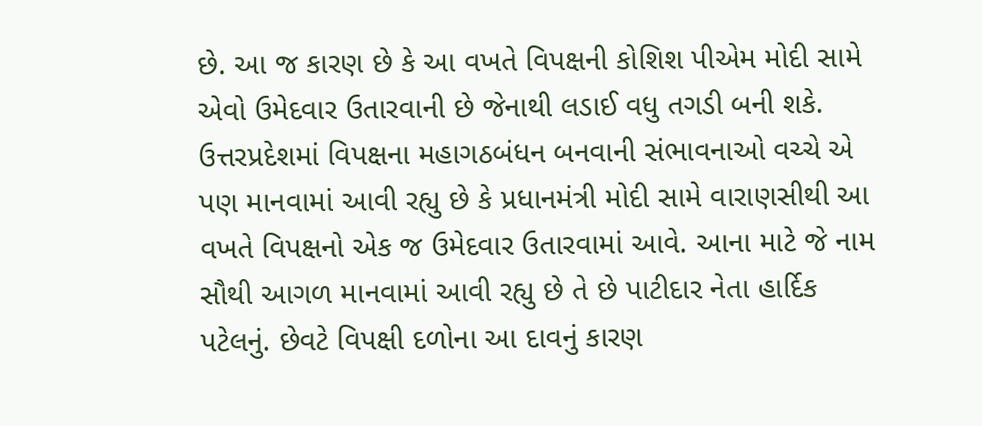છે. આ જ કારણ છે કે આ વખતે વિપક્ષની કોશિશ પીએમ મોદી સામે એવો ઉમેદવાર ઉતારવાની છે જેનાથી લડાઈ વધુ તગડી બની શકે. ઉત્તરપ્રદેશમાં વિપક્ષના મહાગઠબંધન બનવાની સંભાવનાઓ વચ્ચે એ પણ માનવામાં આવી રહ્યુ છે કે પ્રધાનમંત્રી મોદી સામે વારાણસીથી આ વખતે વિપક્ષનો એક જ ઉમેદવાર ઉતારવામાં આવે. આના માટે જે નામ સૌથી આગળ માનવામાં આવી રહ્યુ છે તે છે પાટીદાર નેતા હાર્દિક પટેલનું. છેવટે વિપક્ષી દળોના આ દાવનું કારણ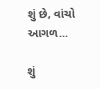શું છે, વાંચો આગળ...

શું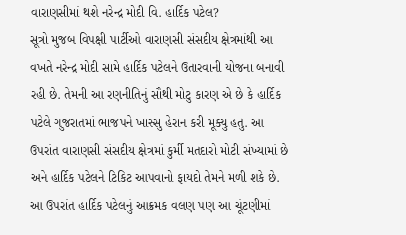વારાણસીમાં થશે નરેન્દ્ર મોદી વિ. હાર્દિક પટેલ?
સૂત્રો મુજબ વિપક્ષી પાર્ટીઓ વારાણસી સંસદીય ક્ષેત્રમાંથી આ વખતે નરેન્દ્ર મોદી સામે હાર્દિક પટેલને ઉતારવાની યોજના બનાવી રહી છે. તેમની આ રણનીતિનું સૌથી મોટુ કારણ એ છે કે હાર્દિક પટેલે ગુજરાતમાં ભાજપને ખાસ્સુ હેરાન કરી મૂક્યુ હતુ. આ ઉપરાંત વારાણસી સંસદીય ક્ષેત્રમાં કુર્મી મતદારો મોટી સંખ્યામાં છે અને હાર્દિક પટેલને ટિકિટ આપવાનો ફાયદો તેમને મળી શકે છે. આ ઉપરાંત હાર્દિક પટેલનું આક્રમક વલણ પણ આ ચૂંટણીમાં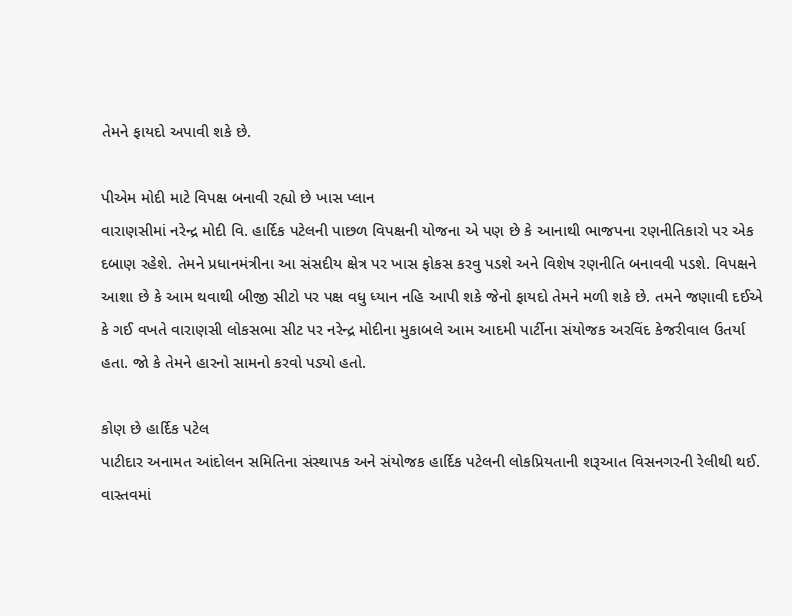તેમને ફાયદો અપાવી શકે છે.

પીએમ મોદી માટે વિપક્ષ બનાવી રહ્યો છે ખાસ પ્લાન
વારાણસીમાં નરેન્દ્ર મોદી વિ. હાર્દિક પટેલની પાછળ વિપક્ષની યોજના એ પણ છે કે આનાથી ભાજપના રણનીતિકારો પર એક દબાણ રહેશે. તેમને પ્રધાનમંત્રીના આ સંસદીય ક્ષેત્ર પર ખાસ ફોકસ કરવુ પડશે અને વિશેષ રણનીતિ બનાવવી પડશે. વિપક્ષને આશા છે કે આમ થવાથી બીજી સીટો પર પક્ષ વધુ ધ્યાન નહિ આપી શકે જેનો ફાયદો તેમને મળી શકે છે. તમને જણાવી દઈએ કે ગઈ વખતે વારાણસી લોકસભા સીટ પર નરેન્દ્ર મોદીના મુકાબલે આમ આદમી પાર્ટીના સંયોજક અરવિંદ કેજરીવાલ ઉતર્યા હતા. જો કે તેમને હારનો સામનો કરવો પડ્યો હતો.

કોણ છે હાર્દિક પટેલ
પાટીદાર અનામત આંદોલન સમિતિના સંસ્થાપક અને સંયોજક હાર્દિક પટેલની લોકપ્રિયતાની શરૂઆત વિસનગરની રેલીથી થઈ. વાસ્તવમાં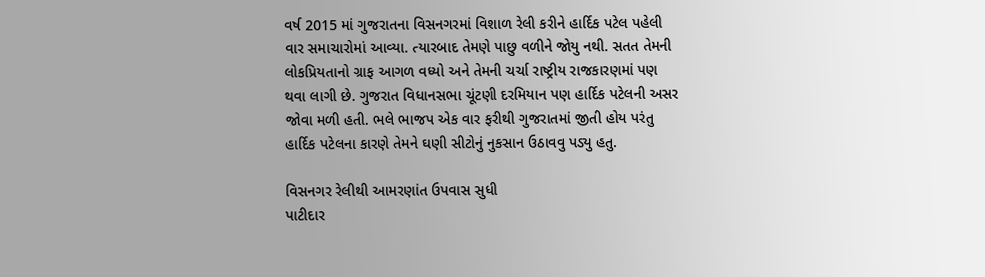વર્ષ 2015 માં ગુજરાતના વિસનગરમાં વિશાળ રેલી કરીને હાર્દિક પટેલ પહેલી વાર સમાચારોમાં આવ્યા. ત્યારબાદ તેમણે પાછુ વળીને જોયુ નથી. સતત તેમની લોકપ્રિયતાનો ગ્રાફ આગળ વધ્યો અને તેમની ચર્ચા રાષ્ટ્રીય રાજકારણમાં પણ થવા લાગી છે. ગુજરાત વિધાનસભા ચૂંટણી દરમિયાન પણ હાર્દિક પટેલની અસર જોવા મળી હતી. ભલે ભાજપ એક વાર ફરીથી ગુજરાતમાં જીતી હોય પરંતુ હાર્દિક પટેલના કારણે તેમને ઘણી સીટોનું નુકસાન ઉઠાવવુ પડ્યુ હતુ.

વિસનગર રેલીથી આમરણાંત ઉપવાસ સુધી
પાટીદાર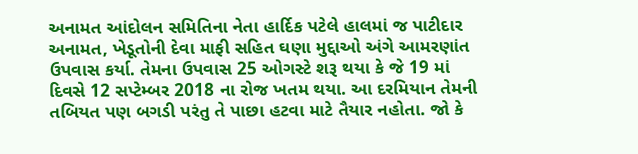અનામત આંદોલન સમિતિના નેતા હાર્દિક પટેલે હાલમાં જ પાટીદાર અનામત, ખેડૂતોની દેવા માફી સહિત ઘણા મુદ્દાઓ અંગે આમરણાંત ઉપવાસ કર્યા. તેમના ઉપવાસ 25 ઓગસ્ટે શરૂ થયા કે જે 19 માં દિવસે 12 સપ્ટેમ્બર 2018 ના રોજ ખતમ થયા. આ દરમિયાન તેમની તબિયત પણ બગડી પરંતુ તે પાછા હટવા માટે તૈયાર નહોતા. જો કે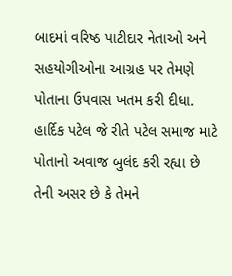બાદમાં વરિષ્ઠ પાટીદાર નેતાઓ અને સહયોગીઓના આગ્રહ પર તેમણે પોતાના ઉપવાસ ખતમ કરી દીધા. હાર્દિક પટેલ જે રીતે પટેલ સમાજ માટે પોતાનો અવાજ બુલંદ કરી રહ્યા છે તેની અસર છે કે તેમને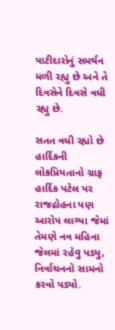પાટીદારોનું સમર્થન મળી રહ્યુ છે અને તે દિવસેને દિવસે વધી રહ્યુ છે.

સતત વધી રહ્યો છે હાર્દિકની લોકપ્રિયતાનો ગ્રાફ
હાર્દિક પટેલ પર રાજદ્રોહના પણ આરોપ લાગ્યા જેમાં તેમણે નવ મહિના જેલમાં રહેવુ પડ્યુ, નિર્વાચનનો સામનો કરવો પડ્યો.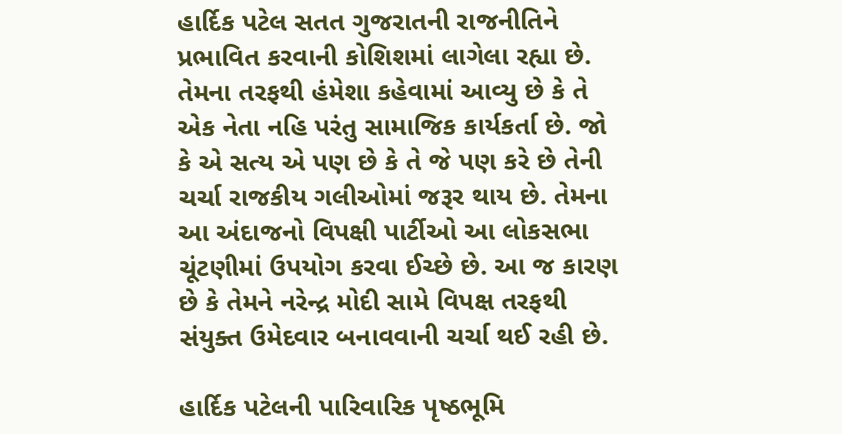હાર્દિક પટેલ સતત ગુજરાતની રાજનીતિને પ્રભાવિત કરવાની કોશિશમાં લાગેલા રહ્યા છે. તેમના તરફથી હંમેશા કહેવામાં આવ્યુ છે કે તે એક નેતા નહિ પરંતુ સામાજિક કાર્યકર્તા છે. જો કે એ સત્ય એ પણ છે કે તે જે પણ કરે છે તેની ચર્ચા રાજકીય ગલીઓમાં જરૂર થાય છે. તેમના આ અંદાજનો વિપક્ષી પાર્ટીઓ આ લોકસભા ચૂંટણીમાં ઉપયોગ કરવા ઈચ્છે છે. આ જ કારણ છે કે તેમને નરેન્દ્ર મોદી સામે વિપક્ષ તરફથી સંયુક્ત ઉમેદવાર બનાવવાની ચર્ચા થઈ રહી છે.

હાર્દિક પટેલની પારિવારિક પૃષ્ઠભૂમિ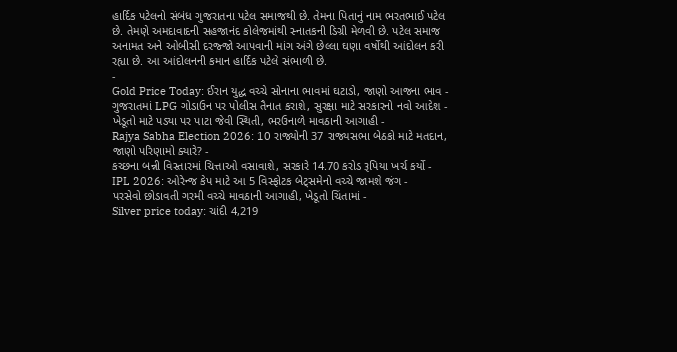હાર્દિક પટેલનો સંબંધ ગુજરાતના પટેલ સમાજથી છે. તેમના પિતાનું નામ ભરતભાઈ પટેલ છે. તેમણે અમદાવાદની સહજાનંદ કોલેજમાંથી સ્નાતકની ડિગ્રી મેળવી છે. પટેલ સમાજ અનામત અને ઓબીસી દરજ્જો આપવાની માંગ અંગે છેલ્લા ઘણા વર્ષોથી આંદોલન કરી રહ્યા છે. આ આંદોલનની કમાન હાર્દિક પટેલે સંભાળી છે.
-
Gold Price Today: ઈરાન યુદ્ધ વચ્ચે સોનાના ભાવમાં ઘટાડો, જાણો આજના ભાવ -
ગુજરાતમાં LPG ગોડાઉન પર પોલીસ તૈનાત કરાશે, સુરક્ષા માટે સરકારનો નવો આદેશ -
ખેડૂતો માટે પડ્યા પર પાટા જેવી સ્થિતી, ભરઉનાળે માવઠાની આગાહી -
Rajya Sabha Election 2026: 10 રાજ્યોની 37 રાજ્યસભા બેઠકો માટે મતદાન, જાણો પરિણામો ક્યારે? -
કચ્છના બન્ની વિસ્તારમાં ચિત્તાઓ વસાવાશે, સરકારે 14.70 કરોડ રૂપિયા ખર્ચ કર્યો -
IPL 2026: ઓરેન્જ કેપ માટે આ 5 વિસ્ફોટક બેટ્સમેનો વચ્ચે જામશે જંગ -
પરસેવો છોડાવતી ગરમી વચ્ચે માવઠાની આગાહી, ખેડૂતો ચિંતામાં -
Silver price today: ચાંદી 4,219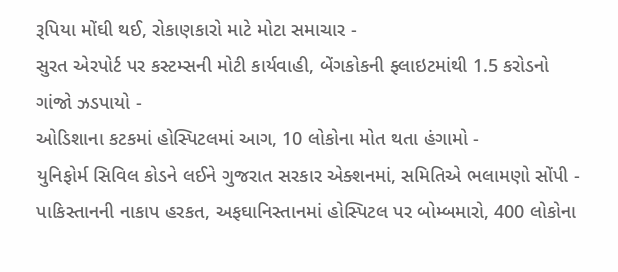રૂપિયા મોંઘી થઈ, રોકાણકારો માટે મોટા સમાચાર -
સુરત એરપોર્ટ પર કસ્ટમ્સની મોટી કાર્યવાહી, બેંગકોકની ફ્લાઇટમાંથી 1.5 કરોડનો ગાંજો ઝડપાયો -
ઓડિશાના કટકમાં હોસ્પિટલમાં આગ, 10 લોકોના મોત થતા હંગામો -
યુનિફોર્મ સિવિલ કોડને લઈને ગુજરાત સરકાર એક્શનમાં, સમિતિએ ભલામણો સોંપી -
પાકિસ્તાનની નાકાપ હરકત, અફઘાનિસ્તાનમાં હોસ્પિટલ પર બોમ્બમારો, 400 લોકોના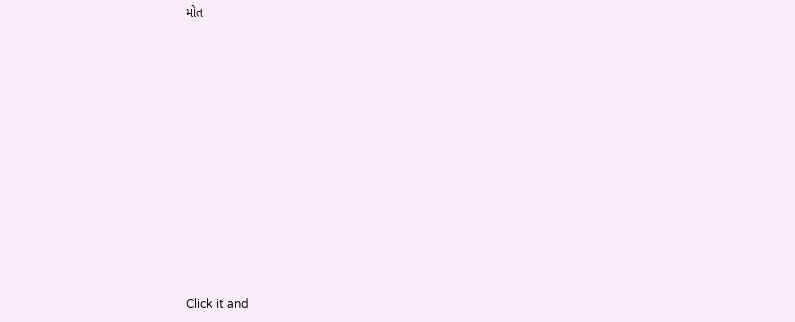મોત












Click it and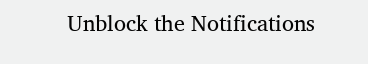Unblock the Notifications